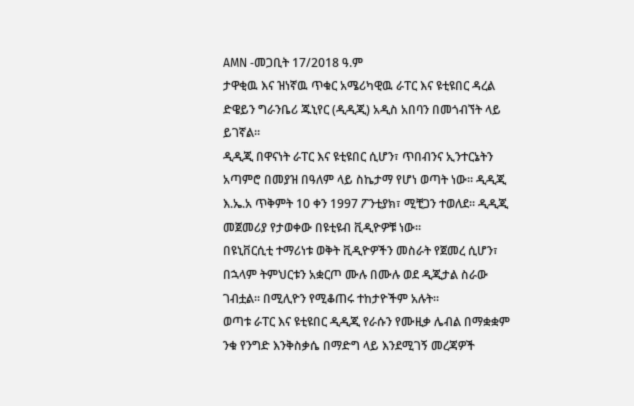AMN -መጋቢት 17/2018 ዓ.ም
ታዋቂዉ እና ዝነኛዉ ጥቁር አሜሪካዊዉ ራፐር እና ዩቲዩበር ዳረል ድዌይን ግራንቤሪ ጁኒየር (ዲዲጂ) አዲስ አበባን በመጎብኘት ላይ ይገኛል፡፡
ዲዲጂ በዋናነት ራፐር እና ዩቲዩበር ሲሆን፣ ጥበብንና ኢንተርኔትን አጣምሮ በመያዝ በዓለም ላይ ስኬታማ የሆነ ወጣት ነው። ዲዲጂ እ.ኤ.አ ጥቅምት 10 ቀን 1997 ፖንቲያክ፣ ሚቺጋን ተወለደ፡፡ ዲዲጂ መጀመሪያ የታወቀው በዩቲዩብ ቪዲዮዎቹ ነው።
በዩኒቨርሲቲ ተማሪነቱ ወቅት ቪዲዮዎችን መስራት የጀመረ ሲሆን፣ በኋላም ትምህርቱን አቋርጦ ሙሉ በሙሉ ወደ ዲጂታል ስራው ገብቷል። በሚሊዮን የሚቆጠሩ ተከታዮችም አሉት።
ወጣቱ ራፐር እና ዩቲዩበር ዲዲጂ የራሱን የሙዚቃ ሌብል በማቋቋም ንቁ የንግድ እንቅስቃሴ በማድግ ላይ እንደሚገኝ መረጃዎች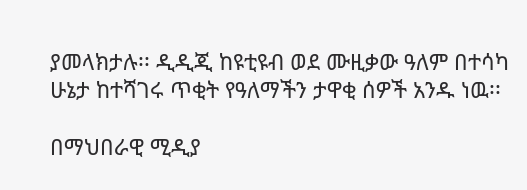ያመላክታሉ፡፡ ዲዲጂ ከዩቲዩብ ወደ ሙዚቃው ዓለም በተሳካ ሁኔታ ከተሻገሩ ጥቂት የዓለማችን ታዋቂ ሰዎች አንዱ ነዉ፡፡

በማህበራዊ ሚዲያ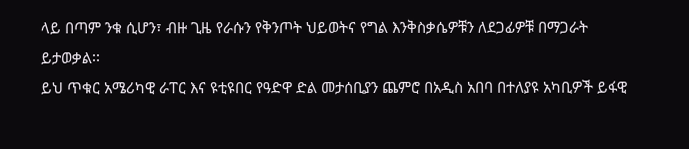ላይ በጣም ንቁ ሲሆን፣ ብዙ ጊዜ የራሱን የቅንጦት ህይወትና የግል እንቅስቃሴዎቹን ለደጋፊዎቹ በማጋራት ይታወቃል፡፡
ይህ ጥቁር አሜሪካዊ ራፐር እና ዩቲዩበር የዓድዋ ድል መታሰቢያን ጨምሮ በአዲስ አበባ በተለያዩ አካቢዎች ይፋዊ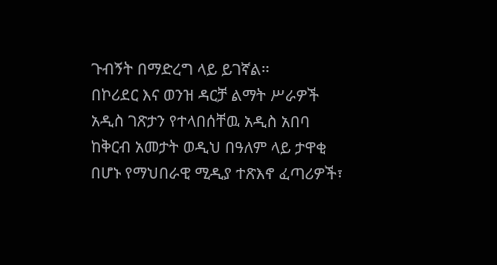ጉብኝት በማድረግ ላይ ይገኛል፡፡
በኮሪደር እና ወንዝ ዳርቻ ልማት ሥራዎች አዲስ ገጽታን የተላበሰቸዉ አዲስ አበባ ከቅርብ አመታት ወዲህ በዓለም ላይ ታዋቂ በሆኑ የማህበራዊ ሚዲያ ተጽእኖ ፈጣሪዎች፣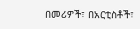በመሪዎች፣ በአርቲስቶች፣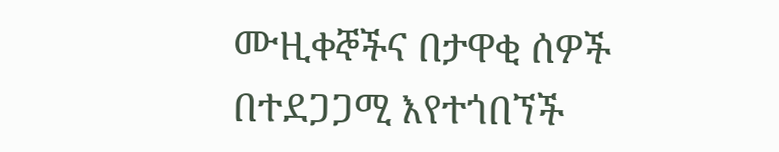ሙዚቀኞችና በታዋቂ ሰዎች በተደጋጋሚ እየተጎበኘች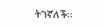ትገኛለች፡፡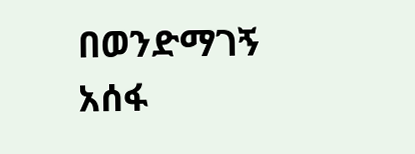በወንድማገኝ አሰፋ